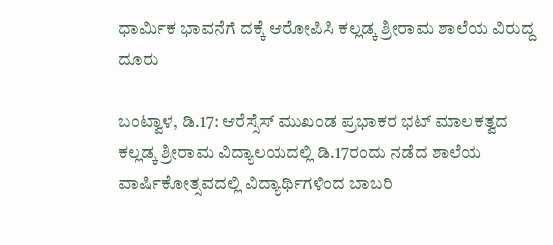ಧಾರ್ಮಿಕ ಭಾವನೆಗೆ ದಕ್ಕೆ ಆರೋಪಿಸಿ ಕಲ್ಲಡ್ಕ ಶ್ರೀರಾಮ ಶಾಲೆಯ ವಿರುದ್ದ ದೂರು

ಬಂಟ್ವಾಳ, ಡಿ.17: ಆರೆಸ್ಸೆಸ್ ಮುಖಂಡ ಪ್ರಭಾಕರ ಭಟ್ ಮಾಲಕತ್ವದ ಕಲ್ಲಡ್ಕ ಶ್ರೀರಾಮ ವಿದ್ಯಾಲಯದಲ್ಲಿ ಡಿ.17ರಂದು ನಡೆದ ಶಾಲೆಯ ವಾರ್ಷಿಕೋತ್ಸವದಲ್ಲಿ ವಿದ್ಯಾರ್ಥಿಗಳಿಂದ ಬಾಬರಿ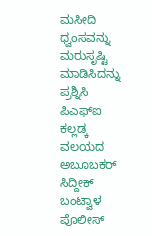ಮಸೀದಿ ಧ್ವಂಸವನ್ನು ಮರುಸೃಷ್ಟಿ ಮಾಡಿಸಿದನ್ನು ಪ್ರಶ್ನಿಸಿ ಪಿಎಫ್ಐ ಕಲ್ಲಡ್ಕ ವಲಯದ ಅಬೂಬಕರ್ ಸಿದ್ದೀಕ್ ಬಂಟ್ವಾಳ ಪೊಲೀಸ್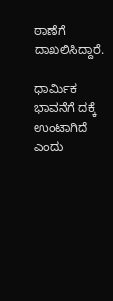ಠಾಣೆಗೆ ದಾಖಲಿಸಿದ್ದಾರೆ.

ಧಾರ್ಮಿಕ ಭಾವನೆಗೆ ದಕ್ಕೆ ಉಂಟಾಗಿದೆ ಎಂದು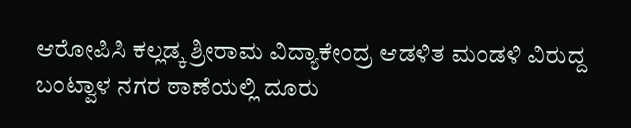ಆರೋಪಿಸಿ ಕಲ್ಲಡ್ಕ ಶ್ರೀರಾಮ ವಿದ್ಯಾಕೇಂದ್ರ ಆಡಳಿತ ಮಂಡಳಿ ವಿರುದ್ದ ಬಂಟ್ವಾಳ ನಗರ ಠಾಣೆಯಲ್ಲಿ ದೂರು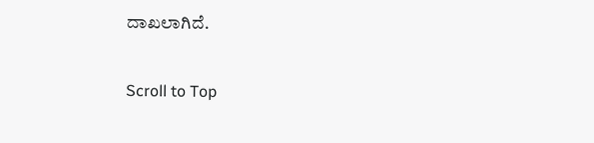ದಾಖಲಾಗಿದೆ.

Scroll to Top